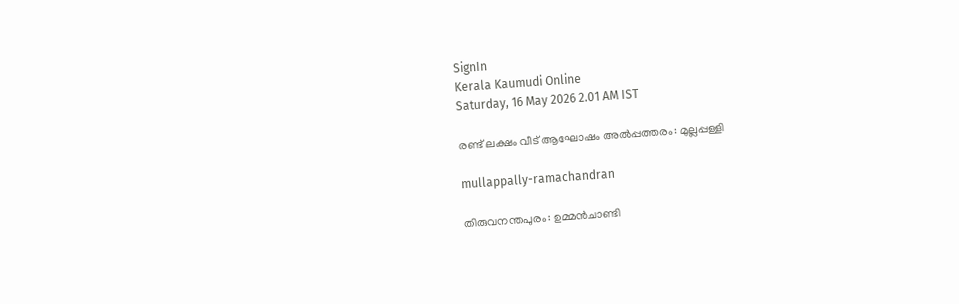SignIn
Kerala Kaumudi Online
Saturday, 16 May 2026 2.01 AM IST

രണ്ട് ലക്ഷം വീട് ആഘോഷം അൽപ്പത്തരം: മുല്ലപ്പള്ളി

mullappally-ramachandran

തിരുവനന്തപുരം: ഉമ്മൻചാണ്ടി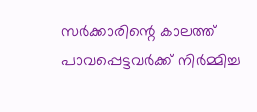സർക്കാരിന്റെ കാലത്ത് പാവപ്പെട്ടവർക്ക് നിർമ്മിച്ച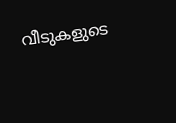വീടുകളുടെ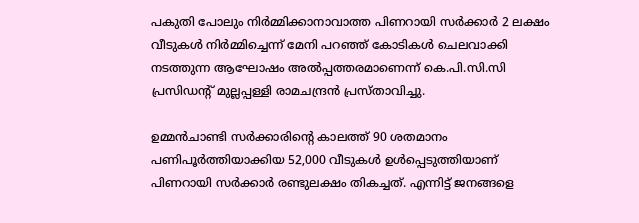പകുതി പോലും നിർമ്മിക്കാനാവാത്ത പിണറായി സർക്കാർ 2 ലക്ഷം വീടുകൾ നിർമ്മിച്ചെന്ന് മേനി പറഞ്ഞ് കോടികൾ ചെലവാക്കി നടത്തുന്ന ആഘോഷം അൽപ്പത്തരമാണെന്ന് കെ.പി.സി.സി പ്രസിഡന്റ് മുല്ലപ്പള്ളി രാമചന്ദ്രൻ പ്രസ്താവിച്ചു.

ഉമ്മൻചാണ്ടി സർക്കാരിന്റെ കാലത്ത് 90 ശതമാനം പണിപൂർത്തിയാക്കിയ 52,000 വീടുകൾ ഉൾപ്പെടുത്തിയാണ് പിണറായി സർക്കാർ രണ്ടുലക്ഷം തികച്ചത്. എന്നിട്ട് ജനങ്ങളെ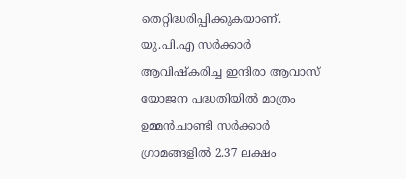തെറ്റിദ്ധരിപ്പിക്കുകയാണ്. യു.പി.എ സർക്കാർ ആവിഷ്‌കരിച്ച ഇന്ദിരാ ആവാസ് യോജന പദ്ധതിയിൽ മാത്രം ഉമ്മൻചാണ്ടി സർക്കാർ ഗ്രാമങ്ങളിൽ 2.37 ലക്ഷം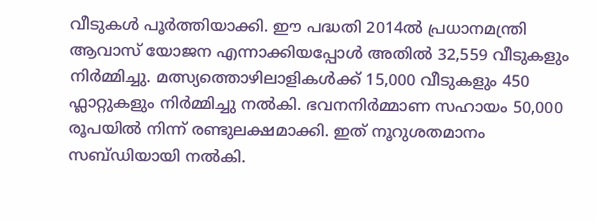വീടുകൾ പൂർത്തിയാക്കി. ഈ പദ്ധതി 2014ൽ പ്രധാനമന്ത്രി ആവാസ് യോജന എന്നാക്കിയപ്പോൾ അതിൽ 32,559 വീടുകളും നിർമ്മിച്ചു. മത്സ്യത്തൊഴിലാളികൾക്ക് 15,000 വീടുകളും 450 ഫ്ലാറ്റുകളും നിർമ്മിച്ചു നൽകി. ഭവനനിർമ്മാണ സഹായം 50,000 രൂപയിൽ നിന്ന് രണ്ടുലക്ഷമാക്കി. ഇത് നൂറുശതമാനം സബ്ഡിയായി നൽകി.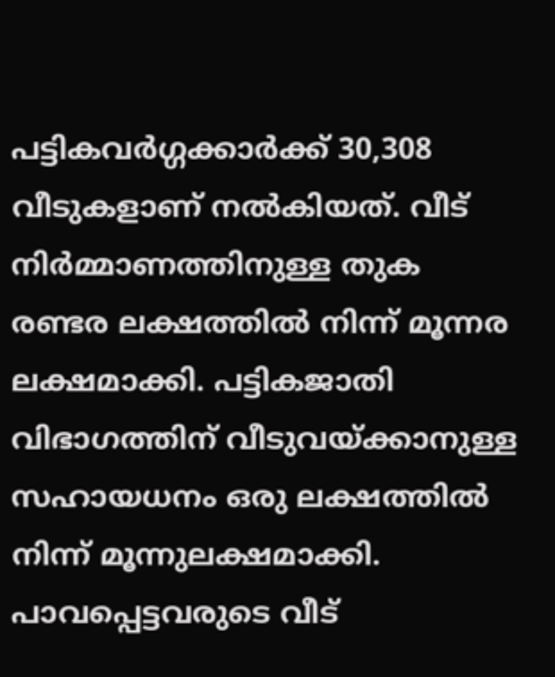പട്ടികവർഗ്ഗക്കാർക്ക് 30,308 വീടുകളാണ് നൽകിയത്. വീട് നിർമ്മാണത്തിനുള്ള തുക രണ്ടര ലക്ഷത്തിൽ നിന്ന് മൂന്നര ലക്ഷമാക്കി. പട്ടികജാതി വിഭാഗത്തിന് വീടുവയ്ക്കാനുള്ള സഹായധനം ഒരു ലക്ഷത്തിൽ നിന്ന് മൂന്നുലക്ഷമാക്കി. പാവപ്പെട്ടവരുടെ വീട്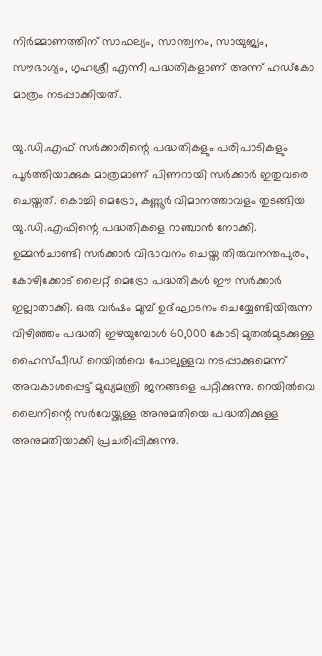നിർമ്മാണത്തിന് സാഫല്യം, സാന്ത്വനം, സായുജ്യം, സൗഭാഗ്യം, ഗൃഹശ്രീ എന്നീ പദ്ധതികളാണ് അന്ന് ഹഡ്‌കോ മാത്രം നടപ്പാക്കിയത്.

യു.ഡി.എഫ് സർക്കാരിന്റെ പദ്ധതികളും പരിപാടികളും പൂർത്തിയാക്കുക മാത്രമാണ് പിണറായി സർക്കാർ ഇതുവരെ ചെയ്തത്. കൊച്ചി മെട്രോ, കണ്ണൂർ വിമാനത്താവളം തുടങ്ങിയ യു.ഡി.എഫിന്റെ പദ്ധതികളെ റാഞ്ചാൻ നോക്കി. ഉമ്മൻചാണ്ടി സർക്കാർ വിഭാവനം ചെയ്ത തിരുവനന്തപുരം, കോഴിക്കോട് ലൈറ്റ് മെട്രോ പദ്ധതികൾ ഈ സർക്കാർ ഇല്ലാതാക്കി. ഒരു വർഷം മുമ്പ് ഉദ്ഘാടനം ചെയ്യേണ്ടിയിരുന്ന വിഴിഞ്ഞം പദ്ധതി ഇഴയുമ്പോൾ 60,000 കോടി മുതൽമുടക്കുള്ള ഹൈസ്പീഡ് റെയിൽവെ പോലുള്ളവ നടപ്പാക്കുമെന്ന് അവകാശപ്പെട്ട് മുഖ്യമന്ത്രി ജനങ്ങളെ പറ്റിക്കുന്നു. റെയിൽവെ ലൈനിന്റെ സർവേയ്ക്കുള്ള അനുമതിയെ പദ്ധതിക്കുള്ള അനുമതിയാക്കി പ്രചരിപ്പിക്കുന്നു.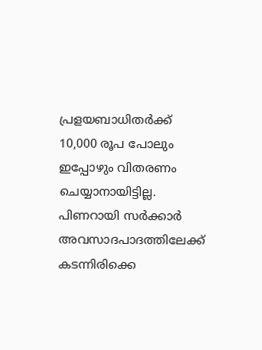പ്രളയബാധിതർക്ക് 10,000 രൂപ പോലും ഇപ്പോഴും വിതരണം ചെയ്യാനായിട്ടില്ല. പിണറായി സർക്കാർ അവസാദപാദത്തിലേക്ക് കടന്നിരിക്കെ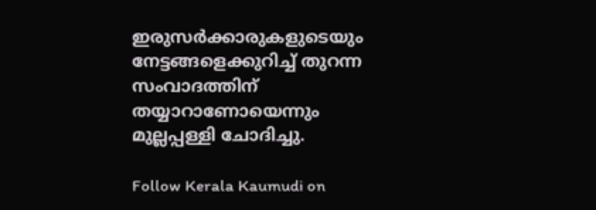ഇരുസർക്കാരുകളുടെയും നേട്ടങ്ങളെക്കുറിച്ച് തുറന്ന സംവാദത്തിന് തയ്യാറാണോയെന്നും മുല്ലപ്പള്ളി ചോദിച്ചു.

Follow Kerala Kaumudi on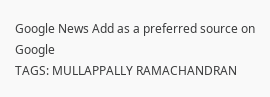Google News Add as a preferred source on Google
TAGS: MULLAPPALLY RAMACHANDRAN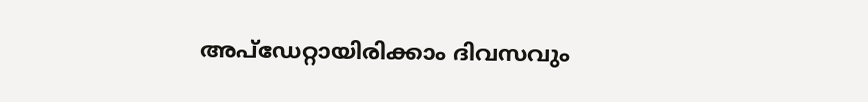അപ്ഡേറ്റായിരിക്കാം ദിവസവും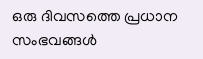ഒരു ദിവസത്തെ പ്രധാന സംഭവങ്ങൾ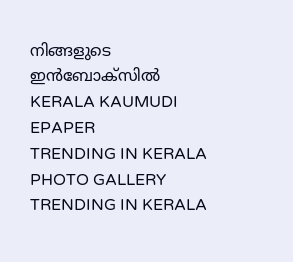നിങ്ങളുടെ ഇൻബോക്സിൽ
KERALA KAUMUDI EPAPER
TRENDING IN KERALA
PHOTO GALLERY
TRENDING IN KERALA